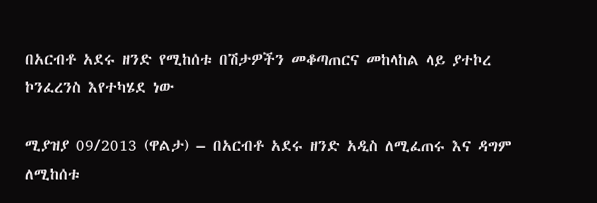በአርብቶ አደሩ ዘንድ የሚከሰቱ በሽታዎችን መቆጣጠርና መከላከል ላይ ያተኮረ ኮንፈረንስ እየተካሄደ ነው

ሚያዝያ 09/2013 (ዋልታ) – በአርብቶ አደሩ ዘንድ አዲስ ለሚፈጠሩ እና ዳግም ለሚከሰቱ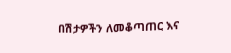በሽታዎችን ለመቆጣጠር እና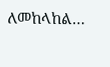ለመከላከል…